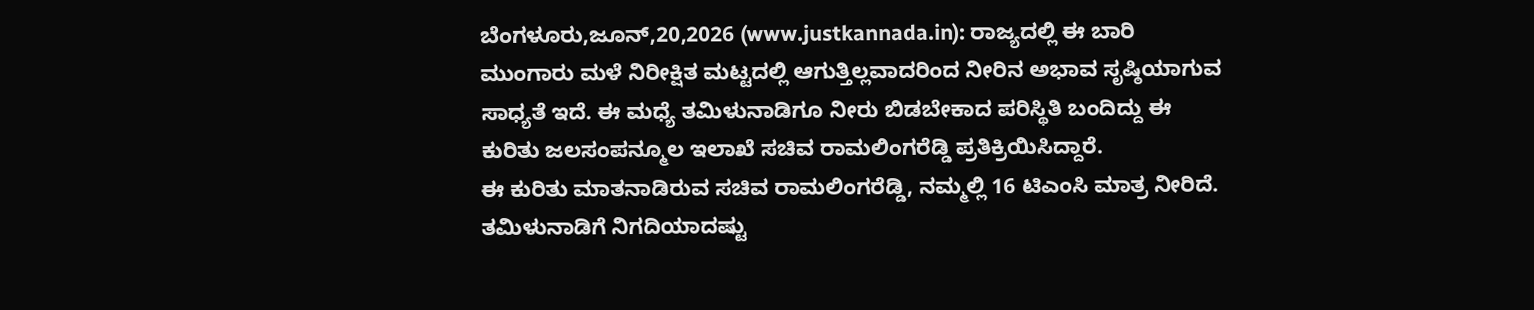ಬೆಂಗಳೂರು,ಜೂನ್,20,2026 (www.justkannada.in): ರಾಜ್ಯದಲ್ಲಿ ಈ ಬಾರಿ ಮುಂಗಾರು ಮಳೆ ನಿರೀಕ್ಷಿತ ಮಟ್ಟದಲ್ಲಿ ಆಗುತ್ತಿಲ್ಲವಾದರಿಂದ ನೀರಿನ ಅಭಾವ ಸೃಷ್ಠಿಯಾಗುವ ಸಾಧ್ಯತೆ ಇದೆ. ಈ ಮಧ್ಯೆ ತಮಿಳುನಾಡಿಗೂ ನೀರು ಬಿಡಬೇಕಾದ ಪರಿಸ್ಥಿತಿ ಬಂದಿದ್ದು ಈ ಕುರಿತು ಜಲಸಂಪನ್ಮೂಲ ಇಲಾಖೆ ಸಚಿವ ರಾಮಲಿಂಗರೆಡ್ಡಿ ಪ್ರತಿಕ್ರಿಯಿಸಿದ್ದಾರೆ.
ಈ ಕುರಿತು ಮಾತನಾಡಿರುವ ಸಚಿವ ರಾಮಲಿಂಗರೆಡ್ಡಿ, ನಮ್ಮಲ್ಲಿ 16 ಟಿಎಂಸಿ ಮಾತ್ರ ನೀರಿದೆ. ತಮಿಳುನಾಡಿಗೆ ನಿಗದಿಯಾದಷ್ಟು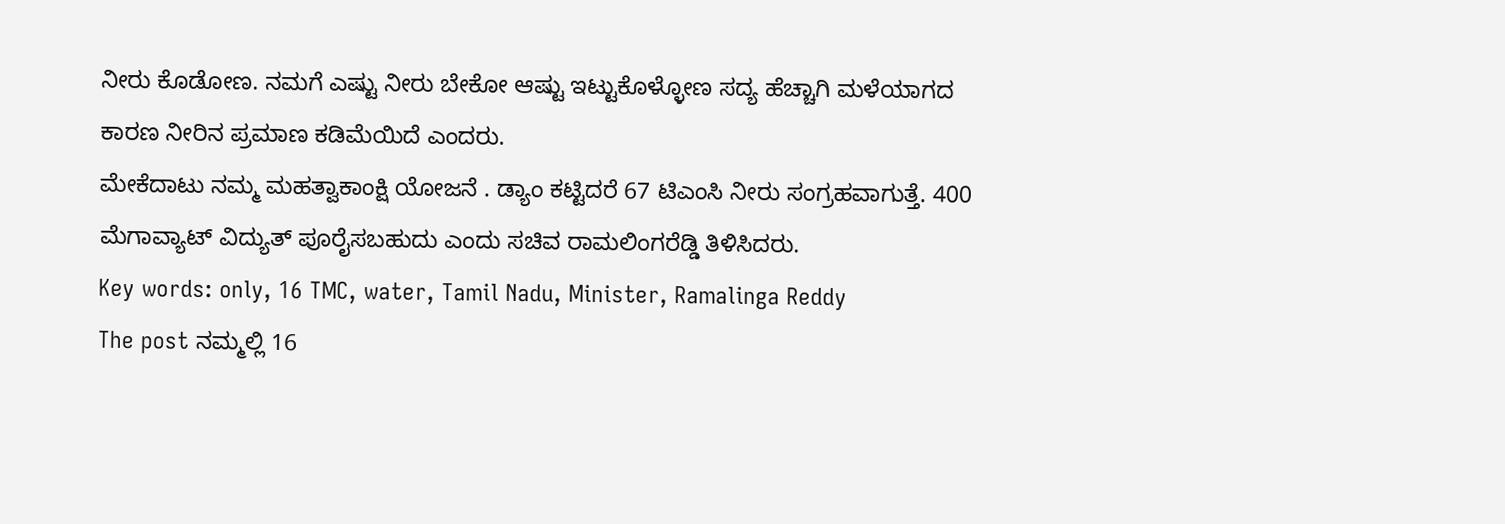ನೀರು ಕೊಡೋಣ. ನಮಗೆ ಎಷ್ಟು ನೀರು ಬೇಕೋ ಆಷ್ಟು ಇಟ್ಟುಕೊಳ್ಳೋಣ ಸದ್ಯ ಹೆಚ್ಚಾಗಿ ಮಳೆಯಾಗದ ಕಾರಣ ನೀರಿನ ಪ್ರಮಾಣ ಕಡಿಮೆಯಿದೆ ಎಂದರು.
ಮೇಕೆದಾಟು ನಮ್ಮ ಮಹತ್ವಾಕಾಂಕ್ಷಿ ಯೋಜನೆ . ಡ್ಯಾಂ ಕಟ್ಟಿದರೆ 67 ಟಿಎಂಸಿ ನೀರು ಸಂಗ್ರಹವಾಗುತ್ತೆ. 400 ಮೆಗಾವ್ಯಾಟ್ ವಿದ್ಯುತ್ ಪೂರೈಸಬಹುದು ಎಂದು ಸಚಿವ ರಾಮಲಿಂಗರೆಡ್ಡಿ ತಿಳಿಸಿದರು.
Key words: only, 16 TMC, water, Tamil Nadu, Minister, Ramalinga Reddy
The post ನಮ್ಮಲ್ಲಿ 16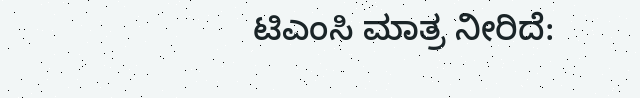ಟಿಎಂಸಿ ಮಾತ್ರ ನೀರಿದೆ: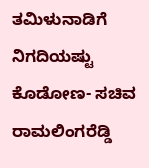ತಮಿಳುನಾಡಿಗೆ ನಿಗದಿಯಷ್ಟು ಕೊಡೋಣ- ಸಚಿವ ರಾಮಲಿಂಗರೆಡ್ಡಿ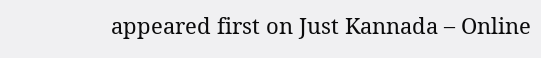appeared first on Just Kannada – Online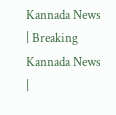Kannada News | Breaking Kannada News |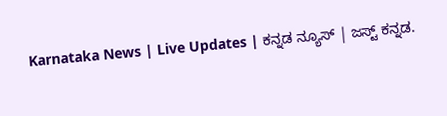Karnataka News | Live Updates | ಕನ್ನಡ ನ್ಯೂಸ್ | ಜಸ್ಟ್ ಕನ್ನಡ.